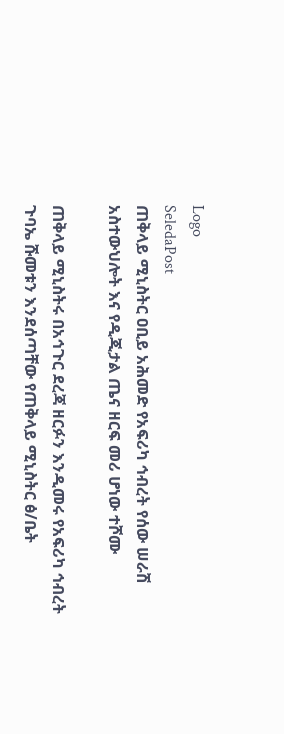Logo
SeledaPost
ጠቅላይ ሚኒስትር ዐቢይ አሕመድ የአፍሪካ ኅብረት የሰው ሠራሽ አስተውህሎት እና የዲጂታል ጤና ዘርፍ መሪ ሆነው ተሾሙ

ጠቅላይ ሚኒስትሩ በአኅጉር ደረጃ ዘርፉን እንዲመሩ የአፍሪካ ኅብረት ጉባኤ ሹመቱን እንደሰጣቸው የጠቅላይ ሚኒስትር ፅ/ቤት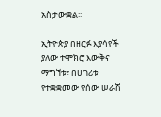አስታውቋል፡፡

ኢትዮጵያ በዘርፉ እያሳየች ያለው ተሞክሮ እውቅና ማግኘቱ፣ በሀገሪቱ የተቋቋመው የሰው ሠራሽ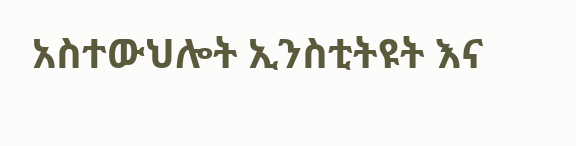አስተውህሎት ኢንስቲትዩት እና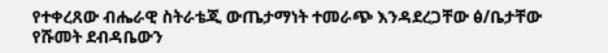የተቀረጸው ብሔራዊ ስትራቴጂ ውጤታማነት ተመራጭ እንዳደረጋቸው ፅ/ቤታቸው የሹመት ደብዳቤውን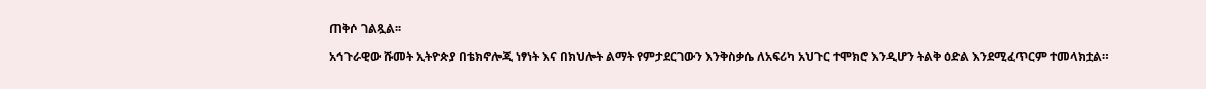ጠቅሶ ገልጿል፡፡

አኅጉራዊው ሹመት ኢትዮጵያ በቴክኖሎጂ ነፃነት እና በክህሎት ልማት የምታደርገውን እንቅስቃሴ ለአፍሪካ አህጉር ተሞክሮ እንዲሆን ትልቅ ዕድል እንደሚፈጥርም ተመላክቷል።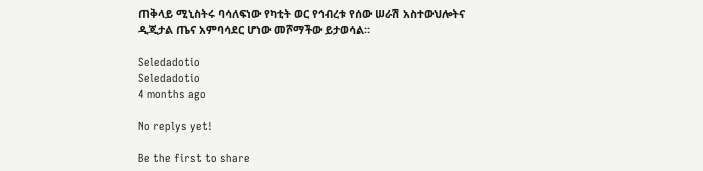ጠቅላይ ሚኒስትሩ ባሳለፍነው የካቲት ወር የኅብረቱ የሰው ሠራሽ አስተውህሎትና ዲጂታል ጤና አምባሳደር ሆነው መሾማችው ይታወሳል።

Seledadotio
Seledadotio
4 months ago

No replys yet!

Be the first to share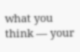what you think — your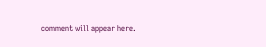comment will appear here.